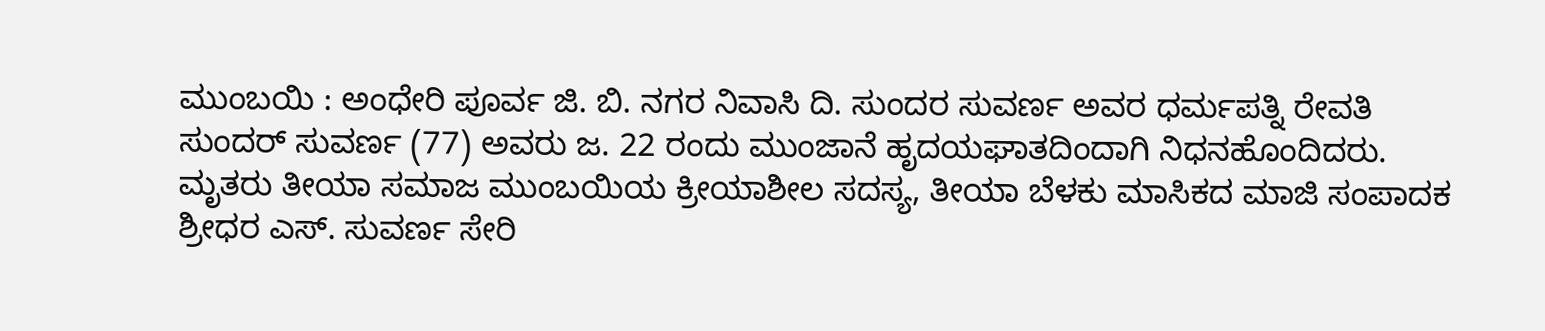ಮುಂಬಯಿ : ಅಂಧೇರಿ ಪೂರ್ವ ಜಿ. ಬಿ. ನಗರ ನಿವಾಸಿ ದಿ. ಸುಂದರ ಸುವರ್ಣ ಅವರ ಧರ್ಮಪತ್ನಿ ರೇವತಿ ಸುಂದರ್ ಸುವರ್ಣ (77) ಅವರು ಜ. 22 ರಂದು ಮುಂಜಾನೆ ಹೃದಯಘಾತದಿಂದಾಗಿ ನಿಧನಹೊಂದಿದರು. ಮೃತರು ತೀಯಾ ಸಮಾಜ ಮುಂಬಯಿಯ ಕ್ರೀಯಾಶೀಲ ಸದಸ್ಯ, ತೀಯಾ ಬೆಳಕು ಮಾಸಿಕದ ಮಾಜಿ ಸಂಪಾದಕ ಶ್ರೀಧರ ಎಸ್. ಸುವರ್ಣ ಸೇರಿ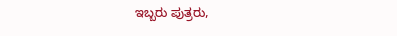ಇಬ್ಬರು ಪುತ್ರರು,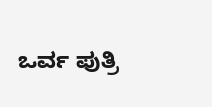ಒರ್ವ ಪುತ್ರಿ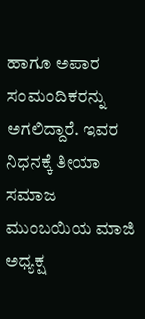ಹಾಗೂ ಅಪಾರ ಸಂಮಂದಿಕರನ್ನು ಅಗಲಿದ್ದಾರೆ. ಇವರ ನಿಧನಕ್ಕೆ ತೀಯಾ ಸಮಾಜ ಮುಂಬಯಿಯ ಮಾಜಿ ಅಧ್ಯಕ್ಷ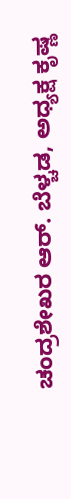ಚಂದ್ರಶೇಖರ ಆರ್. ಬೆಳ್ಚಡ, ಅಧ್ಯಕ್ಷ ಕೃಷ್ಣ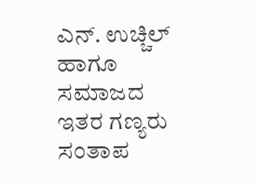ಎನ್. ಉಚ್ಚಿಲ್ ಹಾಗೂ ಸಮಾಜದ ಇತರ ಗಣ್ಯರು ಸಂತಾಪ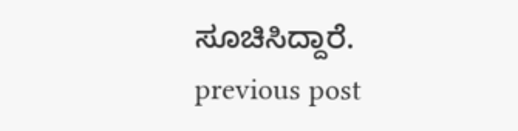ಸೂಚಿಸಿದ್ದಾರೆ.
previous post